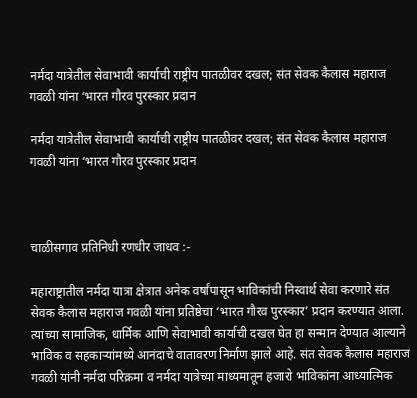नर्मदा यात्रेतील सेवाभावी कार्याची राष्ट्रीय पातळीवर दखल; संत सेवक कैलास महाराज गवळी यांना ‘भारत गौरव पुरस्कार प्रदान

नर्मदा यात्रेतील सेवाभावी कार्याची राष्ट्रीय पातळीवर दखल; संत सेवक कैलास महाराज गवळी यांना ‘भारत गौरव पुरस्कार प्रदान



चाळीसगाव प्रतिनिधी रणधीर जाधव :-

महाराष्ट्रातील नर्मदा यात्रा क्षेत्रात अनेक वर्षांपासून भाविकांची निस्वार्थ सेवा करणारे संत सेवक कैलास महाराज गवळी यांना प्रतिष्ठेचा ‘भारत गौरव पुरस्कार’ प्रदान करण्यात आला. त्यांच्या सामाजिक, धार्मिक आणि सेवाभावी कार्याची दखल घेत हा सन्मान देण्यात आल्याने भाविक व सहकाऱ्यांमध्ये आनंदाचे वातावरण निर्माण झाले आहे. संत सेवक कैलास महाराज गवळी यांनी नर्मदा परिक्रमा व नर्मदा यात्रेच्या माध्यमातून हजारो भाविकांना आध्यात्मिक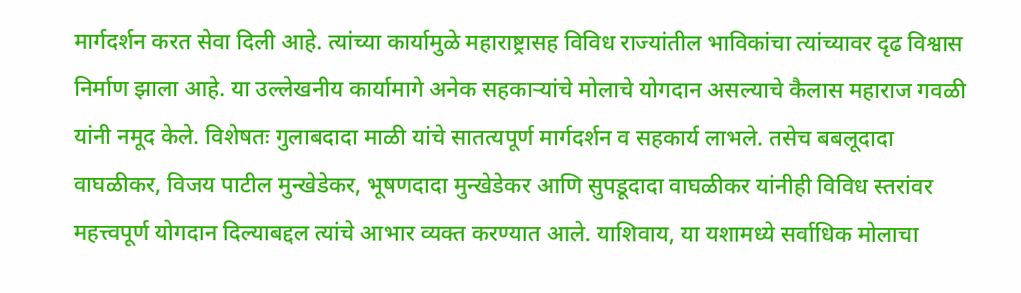मार्गदर्शन करत सेवा दिली आहे. त्यांच्या कार्यामुळे महाराष्ट्रासह विविध राज्यांतील भाविकांचा त्यांच्यावर दृढ विश्वास निर्माण झाला आहे. या उल्लेखनीय कार्यामागे अनेक सहकाऱ्यांचे मोलाचे योगदान असल्याचे कैलास महाराज गवळी यांनी नमूद केले. विशेषतः गुलाबदादा माळी यांचे सातत्यपूर्ण मार्गदर्शन व सहकार्य लाभले. तसेच बबलूदादा वाघळीकर, विजय पाटील मुन्खेडेकर, भूषणदादा मुन्खेडेकर आणि सुपडूदादा वाघळीकर यांनीही विविध स्तरांवर महत्त्वपूर्ण योगदान दिल्याबद्दल त्यांचे आभार व्यक्त करण्यात आले. याशिवाय, या यशामध्ये सर्वाधिक मोलाचा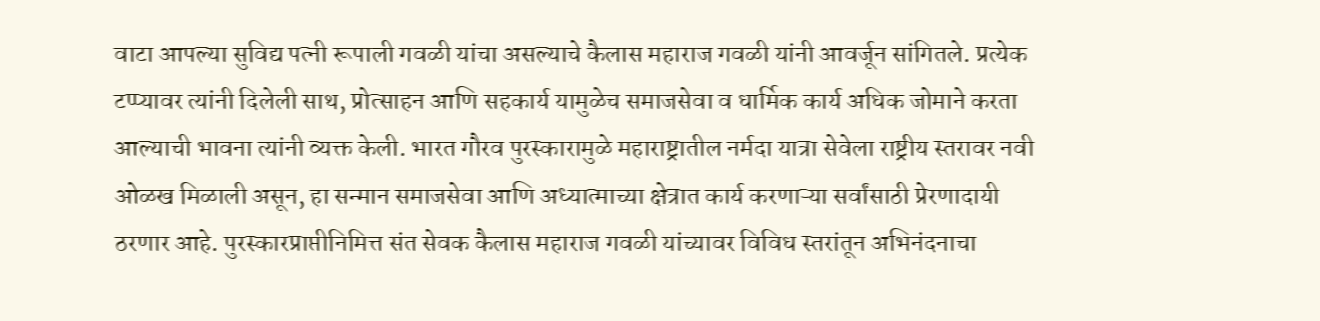वाटा आपल्या सुविद्य पत्नी रूपाली गवळी यांचा असल्याचे कैलास महाराज गवळी यांनी आवर्जून सांगितले. प्रत्येक टप्प्यावर त्यांनी दिलेली साथ, प्रोत्साहन आणि सहकार्य यामुळेच समाजसेवा व धार्मिक कार्य अधिक जोमाने करता आल्याची भावना त्यांनी व्यक्त केली. भारत गौरव पुरस्कारामुळे महाराष्ट्रातील नर्मदा यात्रा सेवेला राष्ट्रीय स्तरावर नवी ओळख मिळाली असून, हा सन्मान समाजसेवा आणि अध्यात्माच्या क्षेत्रात कार्य करणाऱ्या सर्वांसाठी प्रेरणादायी ठरणार आहे. पुरस्कारप्राप्तीनिमित्त संत सेवक कैलास महाराज गवळी यांच्यावर विविध स्तरांतून अभिनंदनाचा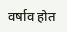वर्षाव होत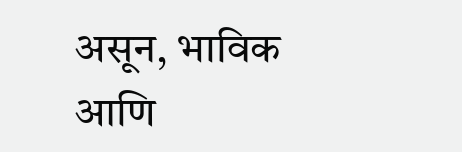असून, भाविक आणि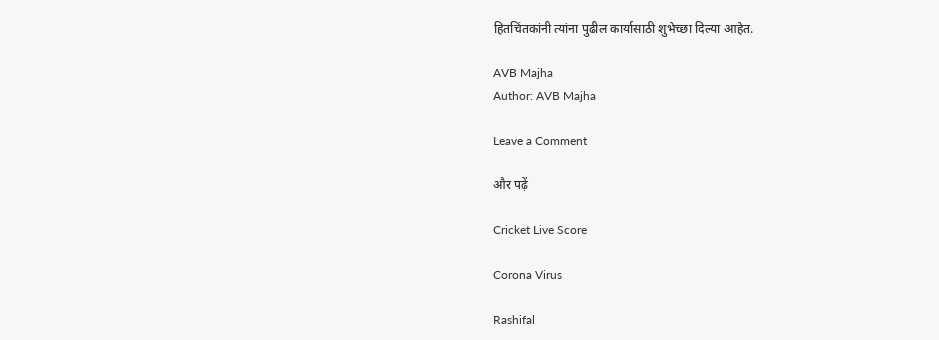हितचिंतकांनी त्यांना पुढील कार्यासाठी शुभेच्छा दिल्या आहेत.

AVB Majha
Author: AVB Majha

Leave a Comment

और पढ़ें

Cricket Live Score

Corona Virus

Rashifal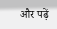और पढ़ें